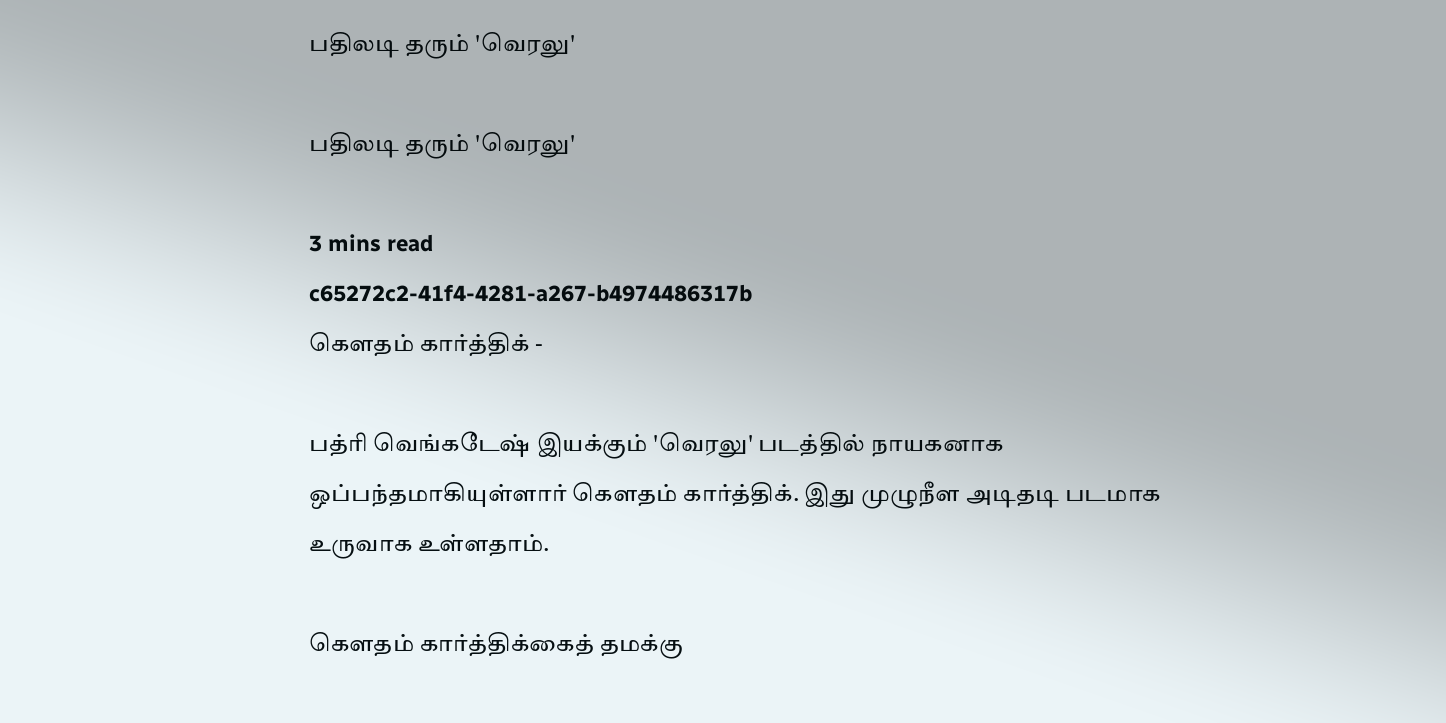பதிலடி தரும் 'வெரலு'

பதிலடி தரும் 'வெரலு'

3 mins read
c65272c2-41f4-4281-a267-b4974486317b
கௌதம் கார்த்திக் -

பத்ரி வெங்கடேஷ் இயக்கும் 'வெரலு' படத்தில் நாயகனாக ஒப்பந்தமாகியுள்ளார் கௌதம் கார்த்திக். இது முழுநீள அடிதடி படமாக உருவாக உள்ளதாம்.

கௌதம் கார்த்திக்கைத் தமக்கு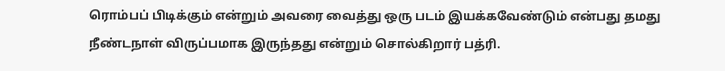ரொம்பப் பிடிக்கும் என்றும் அவரை வைத்து ஒரு படம் இயக்கவேண்டும் என்பது தமது நீண்டநாள் விருப்பமாக இருந்தது என்றும் சொல்கிறார் பத்ரி.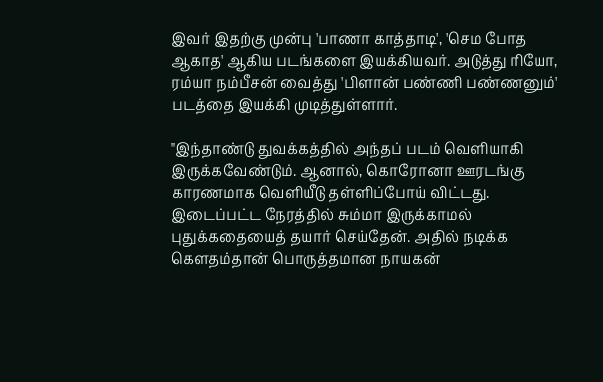இவர் இதற்கு முன்பு 'பாணா காத்தாடி', 'செம போத ஆகாத' ஆகிய படங்களை இயக்கியவர். அடுத்து ரியோ, ரம்யா நம்பீசன் வைத்து 'பிளான் பண்ணி பண்ணனும்' படத்தை இயக்கி முடித்துள்ளார்.

"இந்தாண்டு துவக்கத்தில் அந்தப் படம் வெளியாகி இருக்கவேண்டும். ஆனால், கொரோனா ஊரடங்கு காரணமாக வெளியீடு தள்ளிப்போய் விட்டது. இடைப்பட்ட நேரத்தில் சும்மா இருக்காமல் புதுக்கதையைத் தயார் செய்தேன். அதில் நடிக்க கௌதம்தான் பொருத்தமான நாயகன்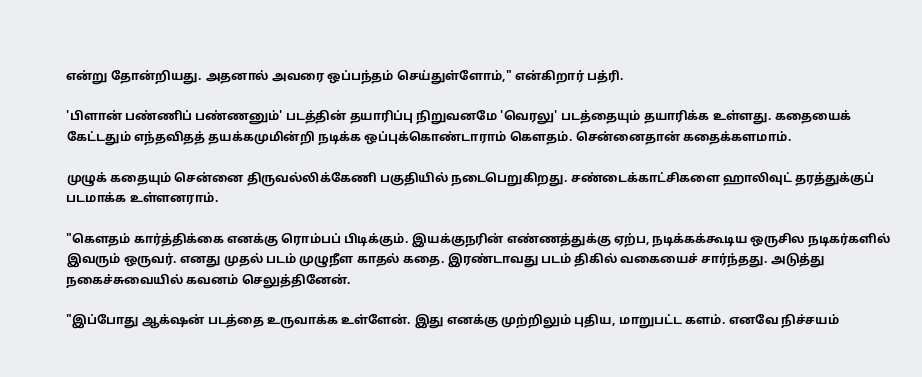என்று தோன்றியது. அதனால் அவரை ஒப்பந்தம் செய்துள்ளோம்," என்கிறார் பத்ரி.

'பிளான் பண்ணிப் பண்ணனும்' படத்தின் தயாரிப்பு நிறுவனமே 'வெரலு' படத்தையும் தயாரிக்க உள்ளது. கதையைக் கேட்டதும் எந்தவிதத் தயக்கமுமின்றி நடிக்க ஒப்புக்கொண்டாராம் கௌதம். சென்னைதான் கதைக்களமாம்.

முழுக் கதையும் சென்னை திருவல்லிக்கேணி பகுதியில் நடைபெறுகிறது. சண்டைக்காட்சிகளை ஹாலிவுட் தரத்துக்குப் படமாக்க உள்ளனராம்.

"கௌதம் கார்த்திக்கை எனக்கு ரொம்பப் பிடிக்கும். இயக்குநரின் எண்ணத்துக்கு ஏற்ப, நடிக்கக்கூடிய ஒருசில நடிகர்களில் இவரும் ஒருவர். எனது முதல் படம் முழுநீள காதல் கதை. இரண்டாவது படம் திகில் வகையைச் சார்ந்தது. அடுத்து நகைச்சுவையில் கவனம் செலுத்தினேன்.

"இப்போது ஆக்‌ஷன் படத்தை உருவாக்க உள்ளேன். இது எனக்கு முற்றிலும் புதிய, மாறுபட்ட களம். எனவே நிச்சயம்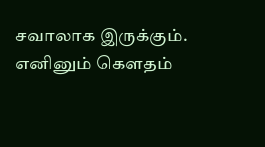சவாலாக இருக்கும். எனினும் கௌதம்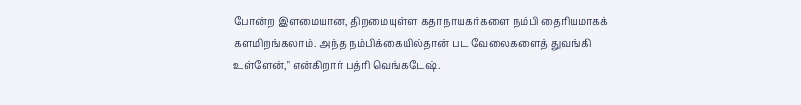போன்ற இளமையான, திறமையுள்ள கதாநாயகர்களை நம்பி தைரியமாகக் களமிறங்கலாம். அந்த நம்பிக்கையில்தான் பட வேலைகளைத் துவங்கி உள்ளேன்," என்கிறார் பத்ரி வெங்கடேஷ்.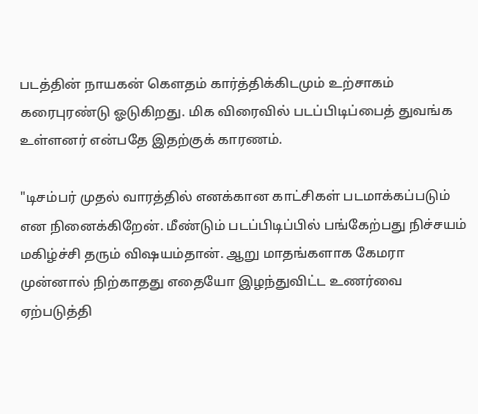படத்தின் நாயகன் கௌதம் கார்த்திக்கிடமும் உற்சாகம் கரைபுரண்டு ஓடுகிறது. மிக விரைவில் படப்பிடிப்பைத் துவங்க உள்ளனர் என்பதே இதற்குக் காரணம்.

"டிசம்பர் முதல் வாரத்தில் எனக்கான காட்சிகள் படமாக்கப்படும் என நினைக்கிறேன். மீண்டும் படப்பிடிப்பில் பங்கேற்பது நிச்சயம் மகிழ்ச்சி தரும் விஷயம்தான். ஆறு மாதங்களாக கேமரா முன்னால் நிற்காதது எதையோ இழந்துவிட்ட உணர்வை ஏற்படுத்தி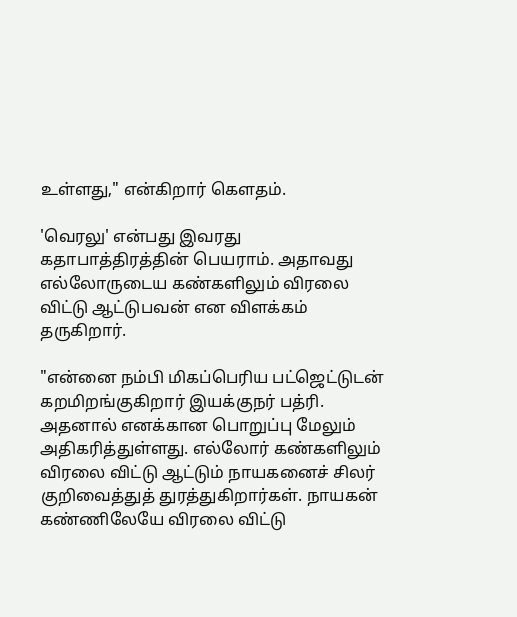உள்ளது," என்கிறார் கௌதம்.

'வெரலு' என்பது இவரது கதாபாத்திரத்தின் பெயராம். அதாவது எல்லோருடைய கண்களிலும் விரலை விட்டு ஆட்டுபவன் என விளக்கம் தருகிறார்.

"என்னை நம்பி மிகப்பெரிய பட்ஜெட்டுடன் கறமிறங்குகிறார் இயக்குநர் பத்ரி. அதனால் எனக்கான பொறுப்பு மேலும் அதிகரித்துள்ளது. எல்லோர் கண்களிலும் விரலை விட்டு ஆட்டும் நாயகனைச் சிலர் குறிவைத்துத் துரத்துகிறார்கள். நாயகன் கண்ணிலேயே விரலை விட்டு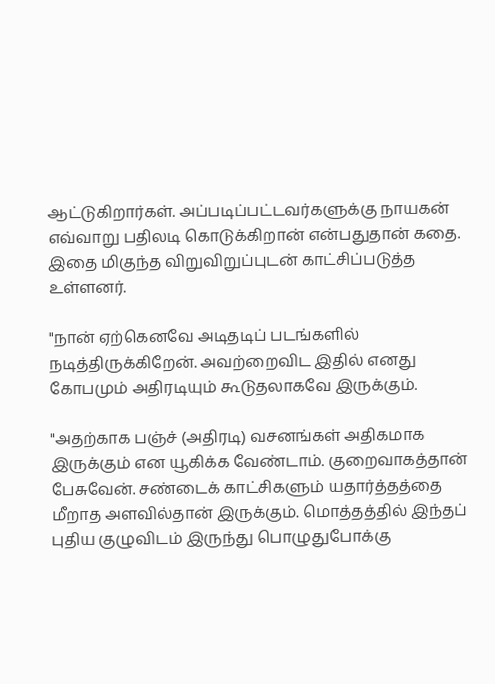ஆட்டுகிறார்கள். அப்படிப்பட்டவர்களுக்கு நாயகன் எவ்வாறு பதிலடி கொடுக்கிறான் என்பதுதான் கதை. இதை மிகுந்த விறுவிறுப்புடன் காட்சிப்படுத்த உள்ளனர்.

"நான் ஏற்கெனவே அடிதடிப் படங்களில் நடித்திருக்கிறேன். அவற்றைவிட இதில் எனது கோபமும் அதிரடியும் கூடுதலாகவே இருக்கும்.

"அதற்காக பஞ்ச் (அதிரடி) வசனங்கள் அதிகமாக இருக்கும் என யூகிக்க வேண்டாம். குறைவாகத்தான் பேசுவேன். சண்டைக் காட்சிகளும் யதார்த்தத்தை மீறாத அளவில்தான் இருக்கும். மொத்தத்தில் இந்தப் புதிய குழுவிடம் இருந்து பொழுதுபோக்கு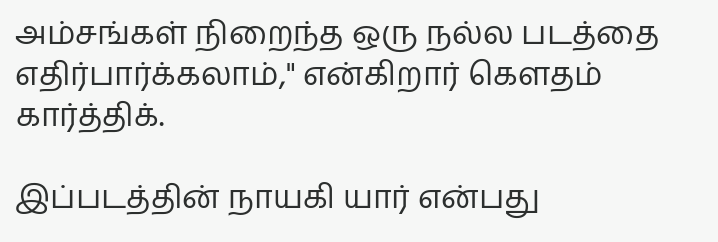அம்சங்கள் நிறைந்த ஒரு நல்ல படத்தை எதிர்பார்க்கலாம்," என்கிறார் கௌதம் கார்த்திக்.

இப்படத்தின் நாயகி யார் என்பது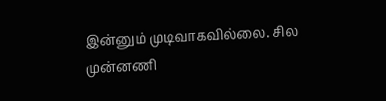இன்னும் முடிவாகவில்லை. சில முன்னணி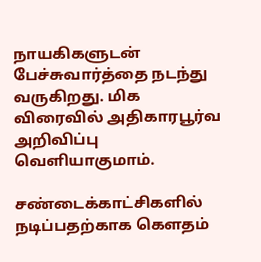நாயகிகளுடன் பேச்சுவார்த்தை நடந்து வருகிறது. மிக விரைவில் அதிகாரபூர்வ அறிவிப்பு வெளியாகுமாம்.

சண்டைக்காட்சிகளில் நடிப்பதற்காக கௌதம்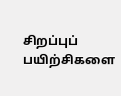சிறப்புப் பயிற்சிகளை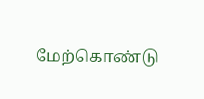மேற்கொண்டு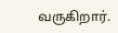வருகிறார்.